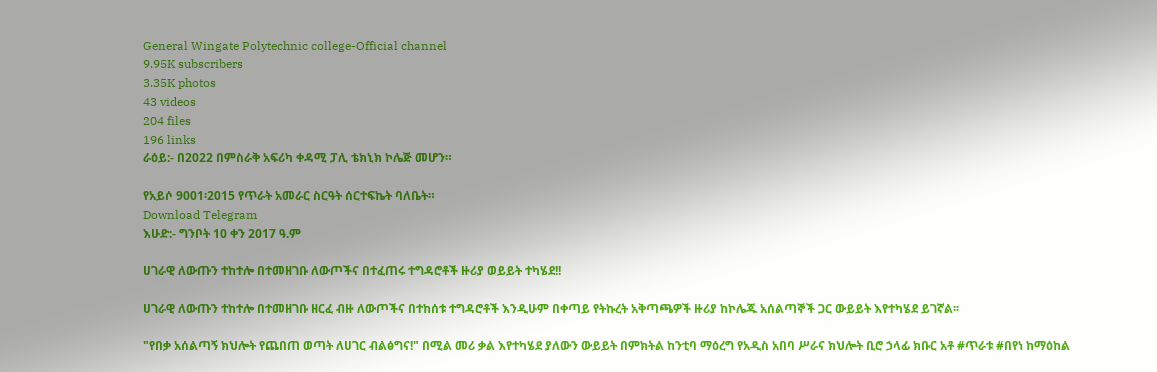General Wingate Polytechnic college-Official channel
9.95K subscribers
3.35K photos
43 videos
204 files
196 links
ራዕይ:- በ2022 በምስራቅ አፍሪካ ቀዳሚ ፓሊ ቴክኒክ ኮሌጅ መሆን።

የአይሶ 9001፡2015 የጥራት አመራር ስርዓት ሰርተፍኬት ባለቤት።
Download Telegram
እሁድ:- ግንቦት 10 ቀን 2017 ዓ.ም

ሀገራዊ ለውጡን ተከተሎ በተመዘገቡ ለውጦችና በተፈጠሩ ተግዳሮቶች ዙሪያ ወይይት ተካሄደ!!

ሀገራዊ ለውጡን ተከተሎ በተመዘገቡ ዘርፈ ብዙ ለውጦችና በተከሰቱ ተግዳሮቶች እንዲሁም በቀጣይ የትኩረት አቅጣጫዎች ዙሪያ ከኮሌጁ አሰልጣኞች ጋር ውይይት እየተካሄደ ይገኛል፡፡

"የበቃ አሰልጣኝ ክህሎት የጨበጠ ወጣት ለሀገር ብልፅግና!" በሚል መሪ ቃል እየተካሄደ ያለውን ውይይት በምክትል ከንቲባ ማዕረግ የአዲስ አበባ ሥራና ክህሎት ቢሮ ኃላፊ ክቡር አቶ #ጥራቱ #በየነ ከማዕከል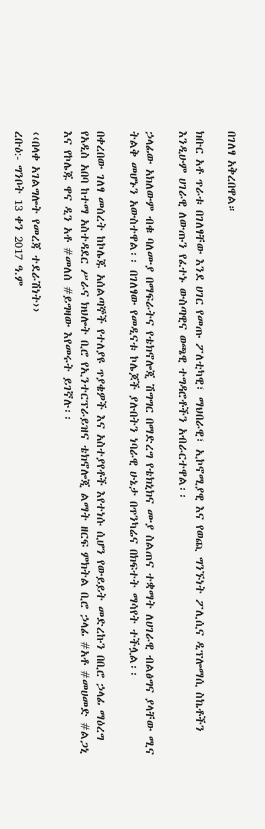በገለፃ አቅረበዋል።

ክቡር አቶ ጥራቱ በገለፃቸው እንደ ሀገር የመጡ ፖለቲካዊ፣ ማህበራዊ፣ ኢኮኖሚያዊ እና የወጪ ግንኙነት ፖሊሲና ዲፕሎማሲ ስኬቶችን እንዲሁም ሀገራዊ ለውጡን የፈተኑ ውስጣዊና ወጫዊ ተግዳሮቶችን አብራርተዋል፡፡

ኃላፊው አክለውም ብቁ ባለሙያ በማፍራትና የቴክኖሎጂ ሽግግር በማድረግ የቴክኒክና ሙያ ስልጠና ተቋማት ለሀገራዊ ብልፅግና ያላቸው ሚና ትልቅ መሆኑን አውስተዋል፡፡ በገለፃው የመዲናቱ ኮሌጆች ያሉበትን ነባራዊ ሁኔታ በጥንካሬና በክፍተት ማሳየት ተችሏል፡፡

በቀረበው ገለፃ መሰረት ከኮሌጁ አሰልጣኞች የተለያዩ ጥያቄዎች እና አስተያየቶች እየተነሱ ሲሆን የውይይት መድረኩን በቢሮ ኃላፊ ማዕረግ የአዲስ አበባ ከተማ አስተዳደር ሥራና ክህሎት ቢሮ የኢንተርፕራይዝና ቴክኖሎጂ ልማት ዘርፍ ምክትል ቢሮ ኃላፊ #አቶ #መሀመድ #ልጋኒ እና የኮሌጁ ዋና ዲን አቶ #መለሰ #ይግዛው እየመሩት ይገኛሉ፡፡

‹‹በላቀ አገልግሎት የመረጃ ተደራሽነት››
ረቡዕ:- ግንቦት 13 ቀን 2017 ዓ.ም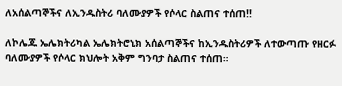ለአሰልጣኞችና ለኢንዱስትሪ ባለሙያዎች የሶላር ስልጠና ተሰጠ!!

ለኮሌጁ ኤሌክትሪካል ኤሌክትሮኒክ አሰልጣኞችና ከኢንዱስትሪዎች ለተውጣጡ የዘርፉ ባለሙያዎች የሶላር ክህሎት አቅም ግንባታ ስልጠና ተሰጠ።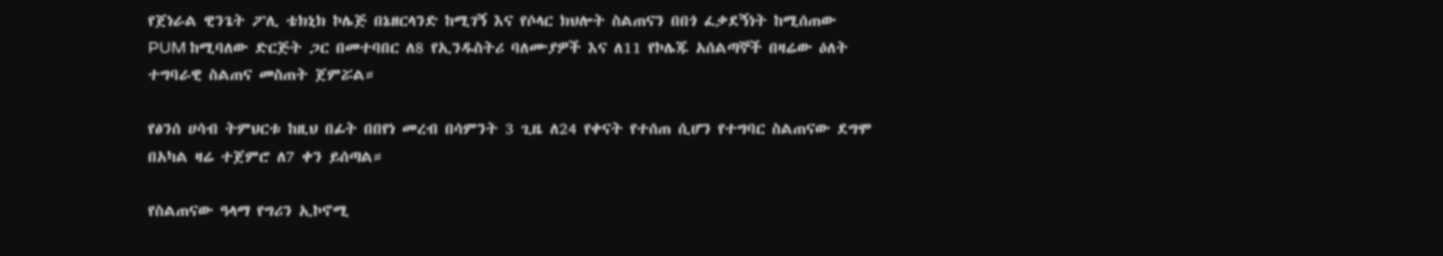የጀነራል ዊንጌት ፖሊ ቴክኒክ ኮሌጅ በኔዘርላንድ ከሚገኝ እና የሶላር ክህሎት ስልጠናን በበጎ ፈቃደኝነት ከሚሰጠው PUM ከሚባለው ድርጅት ጋር በመተባበር ለ8 የኢንዱስትሪ ባለሙያዎች እና ለ11 የኮሌጁ አሰልጣኞች በዛሬው ዕለት ተግባራዊ ስልጠና መስጠት ጀምሯል።

የፅንሰ ሀሳብ ትምህርቱ ከዚህ በፊት በበየነ መረብ በሳምንት 3 ጊዜ ለ24 የቀናት የተሰጠ ሲሆን የተግባር ስልጠናው ደግሞ በአካል ዛሬ ተጀምሮ ለ7 ቀን ይሰጣል።

የስልጠናው ዓላማ የግሪን ኢኮኖሚ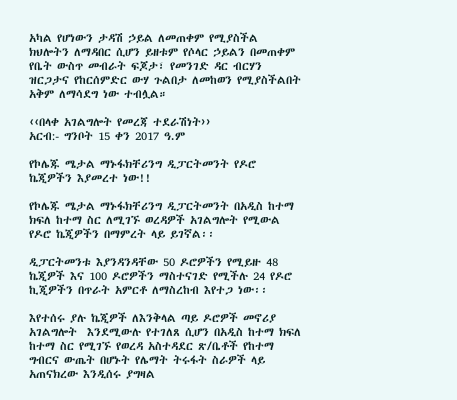አካል የሆነውን ታዳሽ ኃይል ለመጠቀም የሚያስችል ክህሎትን ለማዳበር ሲሆን ይዘቱም የሶላር ኃይልን በመጠቀም የቤት ውስጥ መብራት ፍጆታ፣ የመንገድ ዳር ብርሃን ዝርጋታና የከርሰምድር ውሃ ጉልበታ ለመከወን የሚያስችልበት አቅም ለማሳደግ ነው ተብሏል።

‹‹በላቀ አገልግሎት የመረጃ ተደራሽነት››
አርብ:- ግንቦት 15 ቀን 2017 ዓ.ም

የኮሌጁ ሜታል ማኑፋክቸሪንግ ዲፓርትመንት የዶሮ ኬጂዎችን እያመረተ ነው!!

የኮሌጁ ሜታል ማኑፋክቸሪንግ ዲፓርትመንት በአዲስ ከተማ ክፍለ ከተማ ስር ለሚገኙ ወረዳዎች አገልግሎት የሚውል የዶሮ ኬጂዎችን በማምረት ላይ ይገኛል፡፡

ዲፓርትመንቱ እያንዳንዳቸው 50 ዶሮዎችን የሚይዙ 48 ኬጂዎች እና 100 ዶሮዎችን ማስተናገድ የሚችሉ 24 የዶሮ ኪጂዎችን በጥራት አምርቶ ለማስረከብ እየተጋ ነው፡፡

እየተሰሩ ያሉ ኬጂዎች ለእንቅላል ጣይ ዶሮዎች መኖሪያ አገልግሎት  እንደሚውሉ የተገለጸ ሲሆን በአዲስ ከተማ ክፍለ ከተማ ስር የሚገኙ የወረዳ አስተዳደር ጽ/ቤቶች የከተማ ግብርና ውጤት በሆኑት የሌማት ትሩፋት ስራዎች ላይ አጠናክረው እንዲሰሩ ያግዛል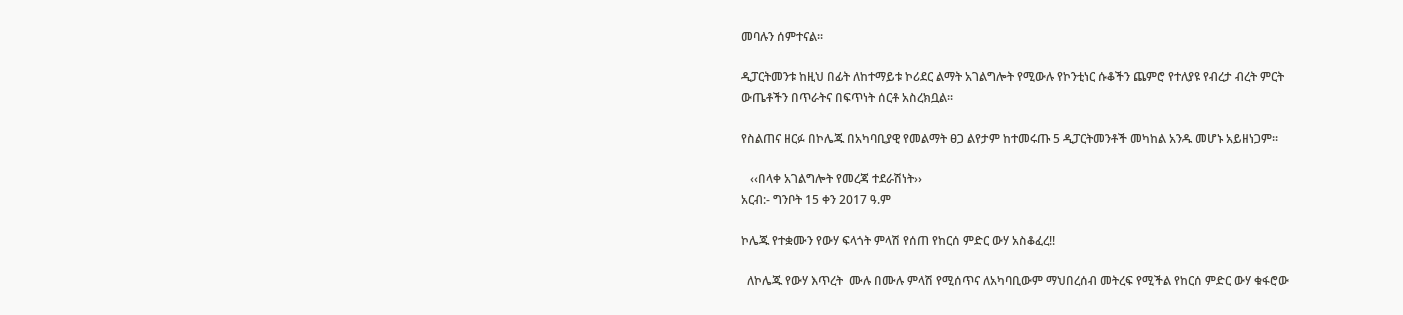መባሉን ሰምተናል፡፡

ዲፓርትመንቱ ከዚህ በፊት ለከተማይቱ ኮሪደር ልማት አገልግሎት የሚውሉ የኮንቲነር ሱቆችን ጨምሮ የተለያዩ የብረታ ብረት ምርት ውጤቶችን በጥራትና በፍጥነት ሰርቶ አስረክቧል፡፡

የስልጠና ዘርፉ በኮሌጁ በአካባቢያዊ የመልማት ፀጋ ልየታም ከተመሩጡ 5 ዲፓርትመንቶች መካከል አንዱ መሆኑ አይዘነጋም፡፡

   ‹‹በላቀ አገልግሎት የመረጃ ተደራሽነት››
አርብ:- ግንቦት 15 ቀን 2017 ዓ.ም

ኮሌጁ የተቋሙን የውሃ ፍላጎት ምላሽ የሰጠ የከርሰ ምድር ውሃ አስቆፈረ!!

  ለኮሌጁ የውሃ እጥረት  ሙሉ በሙሉ ምላሽ የሚሰጥና ለአካባቢውም ማህበረሰብ መትረፍ የሚችል የከርሰ ምድር ውሃ ቁፋሮው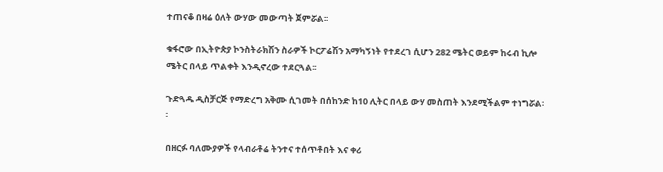ተጠናቆ በዛሬ ዕለት ውሃው መውጣት ጀምሯል፡፡

ቁፋሮው በኢትዮጵያ ኮንስትራክሽን ስራዎች ኮርፖሬሽን አማካኝነት የተደረገ ሲሆን 282 ሜትር ወይም ከሩብ ኪሎ ሜትር በላይ ጥልቀት እንዲኖረው ተደርጓል፡፡

ጉድጓዱ ዲስቻርጅ የማድረግ አቅሙ ሲገመት በሰከንድ ከ10 ሊትር በላይ ውሃ መስጠት እንደሚችልም ተነግሯል፡፡

በዘርፉ ባለሙያዎች የላብራቶሬ ትንተና ተሰጥቶበት እና ቀሪ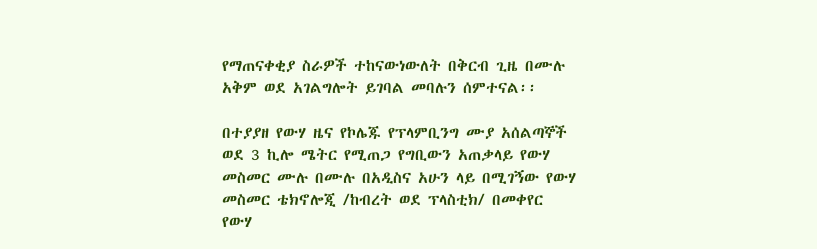የማጠናቀቂያ ስራዎች ተከናውነውለት በቅርብ ጊዜ በሙሉ አቅም ወደ አገልግሎት ይገባል መባሉን ሰምተናል፡፡

በተያያዘ የውሃ ዜና የኮሌጁ የፕላምቢንግ ሙያ አሰልጣኞች ወደ 3 ኪሎ ሜትር የሚጠጋ የግቢውን አጠቃላይ የውሃ መስመር ሙሉ በሙሉ በአዲስና አሁን ላይ በሚገኝው የውሃ መስመር ቴክኖሎጂ /ከብረት ወደ ፕላስቲክ/ በመቀየር የውሃ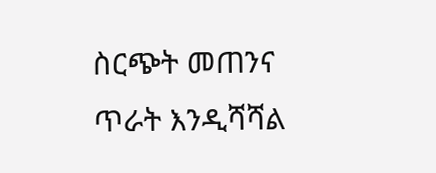ስርጭት መጠንና ጥራት እንዲሻሻል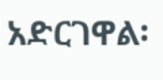አድርገዋል፡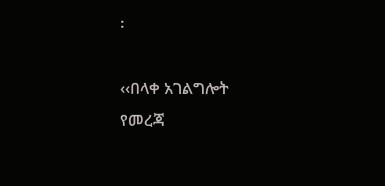፡

‹‹በላቀ አገልግሎት የመረጃ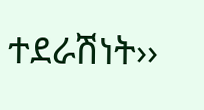ተደራሽነት››